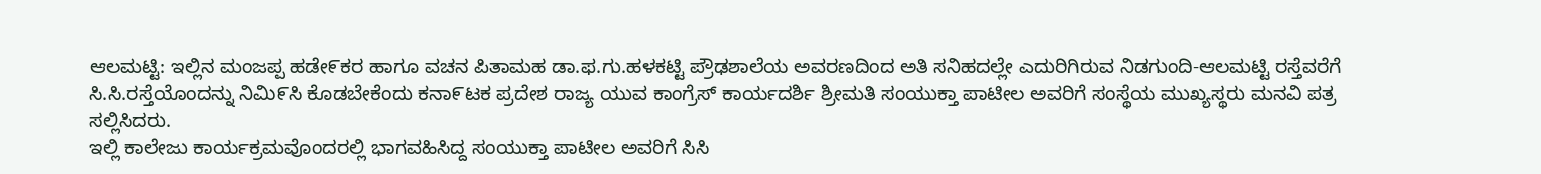ಆಲಮಟ್ಟಿ: ಇಲ್ಲಿನ ಮಂಜಪ್ಪ ಹಡೇ೯ಕರ ಹಾಗೂ ವಚನ ಪಿತಾಮಹ ಡಾ.ಫ.ಗು.ಹಳಕಟ್ಟಿ ಪ್ರೌಢಶಾಲೆಯ ಅವರಣದಿಂದ ಅತಿ ಸನಿಹದಲ್ಲೇ ಎದುರಿಗಿರುವ ನಿಡಗುಂದಿ-ಆಲಮಟ್ಟಿ ರಸ್ತೆವರೆಗೆ ಸಿ.ಸಿ.ರಸ್ತೆಯೊಂದನ್ನು ನಿಮಿ೯ಸಿ ಕೊಡಬೇಕೆಂದು ಕನಾ೯ಟಕ ಪ್ರದೇಶ ರಾಜ್ಯ ಯುವ ಕಾಂಗ್ರೆಸ್ ಕಾರ್ಯದರ್ಶಿ ಶ್ರೀಮತಿ ಸಂಯುಕ್ತಾ ಪಾಟೀಲ ಅವರಿಗೆ ಸಂಸ್ಥೆಯ ಮುಖ್ಯಸ್ಥರು ಮನವಿ ಪತ್ರ ಸಲ್ಲಿಸಿದರು.
ಇಲ್ಲಿ ಕಾಲೇಜು ಕಾರ್ಯಕ್ರಮವೊಂದರಲ್ಲಿ ಭಾಗವಹಿಸಿದ್ದ ಸಂಯುಕ್ತಾ ಪಾಟೀಲ ಅವರಿಗೆ ಸಿಸಿ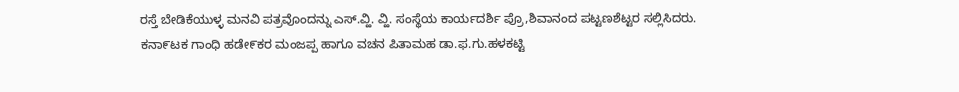ರಸ್ತೆ ಬೇಡಿಕೆಯುಳ್ಳ ಮನವಿ ಪತ್ರವೊಂದನ್ನು ಎಸ್.ವ್ಹಿ. ವ್ಹಿ. ಸಂಸ್ಥೆಯ ಕಾರ್ಯದರ್ಶಿ ಪ್ರೊ,ಶಿವಾನಂದ ಪಟ್ಟಣಶೆಟ್ಟರ ಸಲ್ಲಿಸಿದರು.
ಕನಾ೯ಟಕ ಗಾಂಧಿ ಹಡೇ೯ಕರ ಮಂಜಪ್ಪ ಹಾಗೂ ವಚನ ಪಿತಾಮಹ ಡಾ.ಫ.ಗು.ಹಳಕಟ್ಟಿ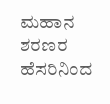ಮಹಾನ ಶರಣರ ಹೆಸರಿನಿಂದ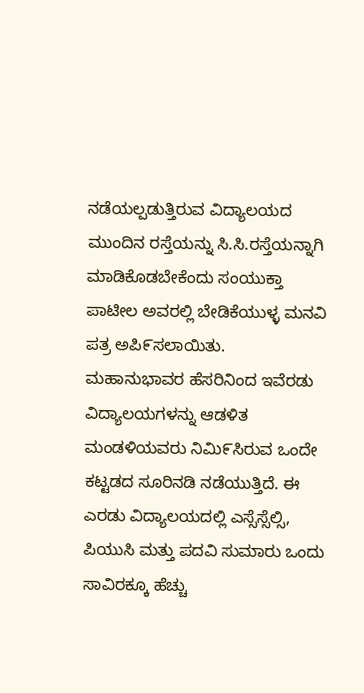ನಡೆಯಲ್ಪಡುತ್ತಿರುವ ವಿದ್ಯಾಲಯದ ಮುಂದಿನ ರಸ್ತೆಯನ್ನು ಸಿ.ಸಿ.ರಸ್ತೆಯನ್ನಾಗಿ ಮಾಡಿಕೊಡಬೇಕೆಂದು ಸಂಯುಕ್ತಾ ಪಾಟೀಲ ಅವರಲ್ಲಿ ಬೇಡಿಕೆಯುಳ್ಳ ಮನವಿ ಪತ್ರ ಅಪಿ೯ಸಲಾಯಿತು.
ಮಹಾನುಭಾವರ ಹೆಸರಿನಿಂದ ಇವೆರಡು ವಿದ್ಯಾಲಯಗಳನ್ನು ಆಡಳಿತ ಮಂಡಳಿಯವರು ನಿಮಿ೯ಸಿರುವ ಒಂದೇ ಕಟ್ಟಡದ ಸೂರಿನಡಿ ನಡೆಯುತ್ತಿದೆ. ಈ ಎರಡು ವಿದ್ಯಾಲಯದಲ್ಲಿ ಎಸ್ಸೆಸ್ಸೆಲ್ಸಿ, ಪಿಯುಸಿ ಮತ್ತು ಪದವಿ ಸುಮಾರು ಒಂದು ಸಾವಿರಕ್ಕೂ ಹೆಚ್ಚು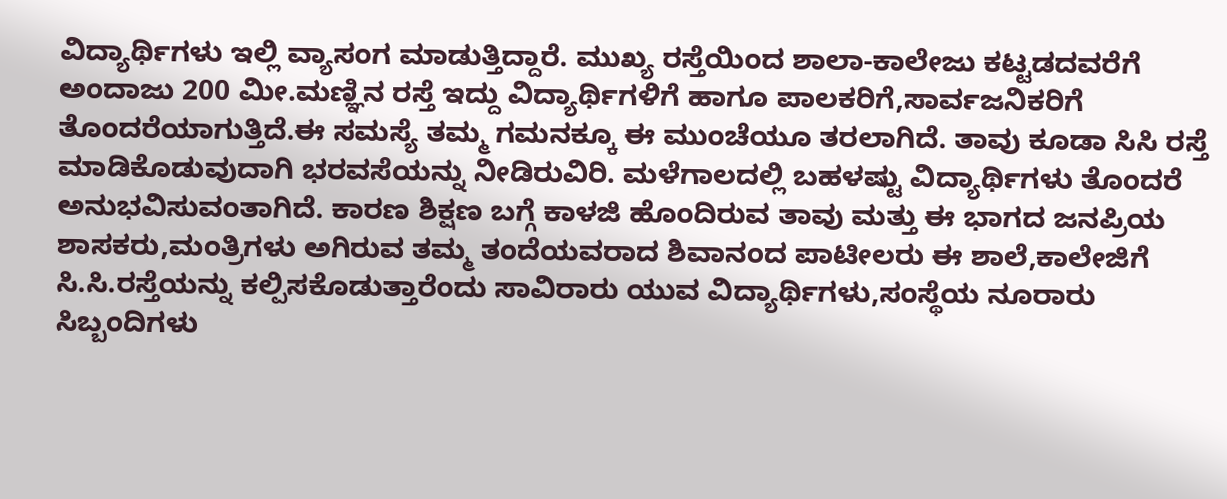ವಿದ್ಯಾರ್ಥಿಗಳು ಇಲ್ಲಿ ವ್ಯಾಸಂಗ ಮಾಡುತ್ತಿದ್ದಾರೆ. ಮುಖ್ಯ ರಸ್ತೆಯಿಂದ ಶಾಲಾ-ಕಾಲೇಜು ಕಟ್ಟಡದವರೆಗೆ ಅಂದಾಜು 200 ಮೀ.ಮಣ್ಞಿನ ರಸ್ತೆ ಇದ್ದು ವಿದ್ಯಾರ್ಥಿಗಳಿಗೆ ಹಾಗೂ ಪಾಲಕರಿಗೆ,ಸಾರ್ವಜನಿಕರಿಗೆ ತೊಂದರೆಯಾಗುತ್ತಿದೆ.ಈ ಸಮಸ್ಯೆ ತಮ್ಮ ಗಮನಕ್ಕೂ ಈ ಮುಂಚೆಯೂ ತರಲಾಗಿದೆ. ತಾವು ಕೂಡಾ ಸಿಸಿ ರಸ್ತೆ ಮಾಡಿಕೊಡುವುದಾಗಿ ಭರವಸೆಯನ್ನು ನೀಡಿರುವಿರಿ. ಮಳೆಗಾಲದಲ್ಲಿ ಬಹಳಷ್ಟು ವಿದ್ಯಾರ್ಥಿಗಳು ತೊಂದರೆ ಅನುಭವಿಸುವಂತಾಗಿದೆ. ಕಾರಣ ಶಿಕ್ಷಣ ಬಗ್ಗೆ ಕಾಳಜಿ ಹೊಂದಿರುವ ತಾವು ಮತ್ತು ಈ ಭಾಗದ ಜನಪ್ರಿಯ ಶಾಸಕರು,ಮಂತ್ರಿಗಳು ಅಗಿರುವ ತಮ್ಮ ತಂದೆಯವರಾದ ಶಿವಾನಂದ ಪಾಟೀಲರು ಈ ಶಾಲೆ,ಕಾಲೇಜಿಗೆ ಸಿ.ಸಿ.ರಸ್ತೆಯನ್ನು ಕಲ್ಪಿಸಕೊಡುತ್ತಾರೆಂದು ಸಾವಿರಾರು ಯುವ ವಿದ್ಯಾರ್ಥಿಗಳು,ಸಂಸ್ಥೆಯ ನೂರಾರು ಸಿಬ್ಬಂದಿಗಳು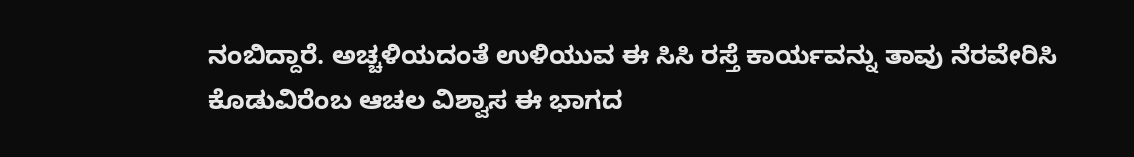ನಂಬಿದ್ದಾರೆ. ಅಚ್ಚಳಿಯದಂತೆ ಉಳಿಯುವ ಈ ಸಿಸಿ ರಸ್ತೆ ಕಾರ್ಯವನ್ನು ತಾವು ನೆರವೇರಿಸಿ ಕೊಡುವಿರೆಂಬ ಆಚಲ ವಿಶ್ವಾಸ ಈ ಭಾಗದ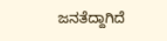ಜನತೆದ್ದಾಗಿದೆ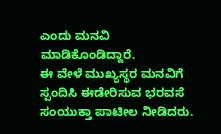ಎಂದು ಮನವಿ ಮಾಡಿಕೊಂಡಿದ್ದಾರೆ.
ಈ ವೇಳೆ ಮುಖ್ಯಸ್ಥರ ಮನವಿಗೆ ಸ್ಪಂದಿಸಿ ಈಡೇರಿಸುವ ಭರವಸೆ ಸಂಯುಕ್ತಾ ಪಾಟೀಲ ನೀಡಿದರು.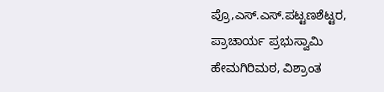ಪ್ರೊ,ಎಸ್.ಎಸ್.ಪಟ್ಟಣಶೆಟ್ಟರ, ಪ್ರಾಚಾರ್ಯ ಪ್ರಭುಸ್ವಾಮಿ ಹೇಮಗಿರಿಮಠ, ವಿಶ್ರಾಂತ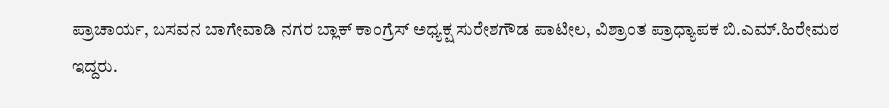ಪ್ರಾಚಾರ್ಯ, ಬಸವನ ಬಾಗೇವಾಡಿ ನಗರ ಬ್ಲಾಕ್ ಕಾಂಗ್ರೆಸ್ ಅಧ್ಯಕ್ಷ ಸುರೇಶಗೌಡ ಪಾಟೀಲ, ವಿಶ್ರಾಂತ ಪ್ರಾಧ್ಯಾಪಕ ಬಿ.ಎಮ್.ಹಿರೇಮಠ ಇದ್ದರು.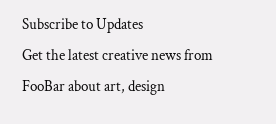Subscribe to Updates
Get the latest creative news from FooBar about art, design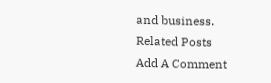and business.
Related Posts
Add A Comment